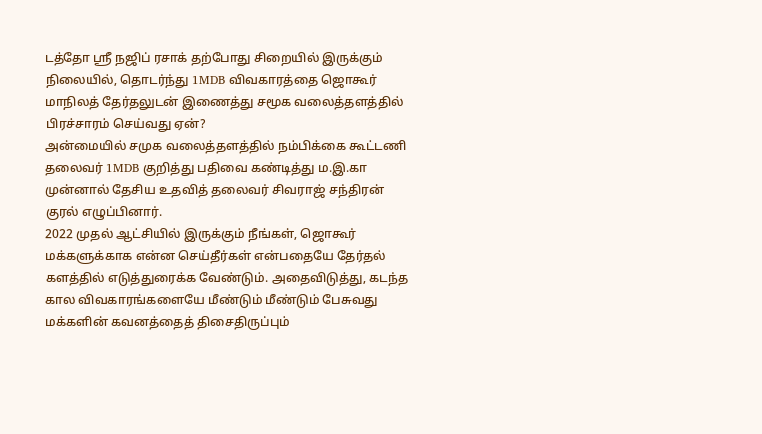டத்தோ ஸ்ரீ நஜிப் ரசாக் தற்போது சிறையில் இருக்கும் நிலையில், தொடர்ந்து 1MDB விவகாரத்தை ஜொகூர் மாநிலத் தேர்தலுடன் இணைத்து சமூக வலைத்தளத்தில் பிரச்சாரம் செய்வது ஏன்?
அன்மையில் சமுக வலைத்தளத்தில் நம்பிக்கை கூட்டணி தலைவர் 1MDB குறித்து பதிவை கண்டித்து ம.இ.கா முன்னால் தேசிய உதவித் தலைவர் சிவராஜ் சந்திரன் குரல் எழுப்பினார்.
2022 முதல் ஆட்சியில் இருக்கும் நீங்கள், ஜொகூர் மக்களுக்காக என்ன செய்தீர்கள் என்பதையே தேர்தல் களத்தில் எடுத்துரைக்க வேண்டும். அதைவிடுத்து, கடந்த கால விவகாரங்களையே மீண்டும் மீண்டும் பேசுவது மக்களின் கவனத்தைத் திசைதிருப்பும்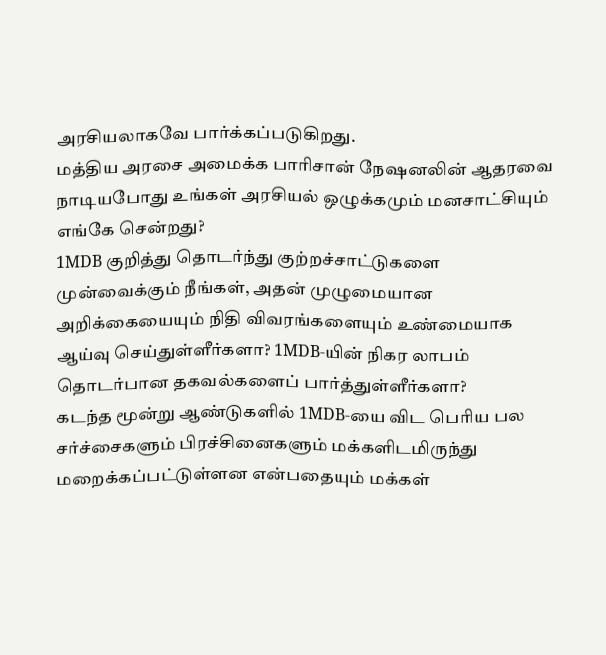அரசியலாகவே பார்க்கப்படுகிறது.
மத்திய அரசை அமைக்க பாரிசான் நேஷனலின் ஆதரவை நாடியபோது உங்கள் அரசியல் ஒழுக்கமும் மனசாட்சியும் எங்கே சென்றது?
1MDB குறித்து தொடர்ந்து குற்றச்சாட்டுகளை முன்வைக்கும் நீங்கள், அதன் முழுமையான அறிக்கையையும் நிதி விவரங்களையும் உண்மையாக ஆய்வு செய்துள்ளீர்களா? 1MDB-யின் நிகர லாபம் தொடர்பான தகவல்களைப் பார்த்துள்ளீர்களா?
கடந்த மூன்று ஆண்டுகளில் 1MDB-யை விட பெரிய பல சர்ச்சைகளும் பிரச்சினைகளும் மக்களிடமிருந்து மறைக்கப்பட்டுள்ளன என்பதையும் மக்கள்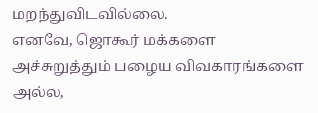மறந்துவிடவில்லை.
எனவே, ஜொகூர் மக்களை அச்சுறுத்தும் பழைய விவகாரங்களை அல்ல,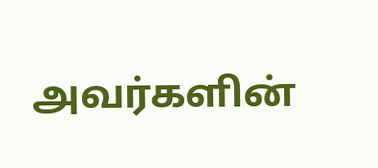அவர்களின்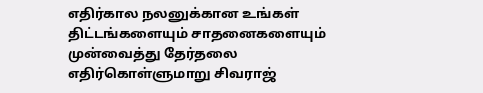எதிர்கால நலனுக்கான உங்கள் திட்டங்களையும் சாதனைகளையும் முன்வைத்து தேர்தலை எதிர்கொள்ளுமாறு சிவராஜ்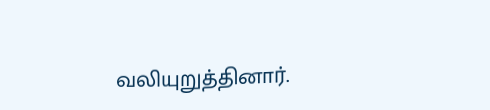வலியுறுத்தினார்.